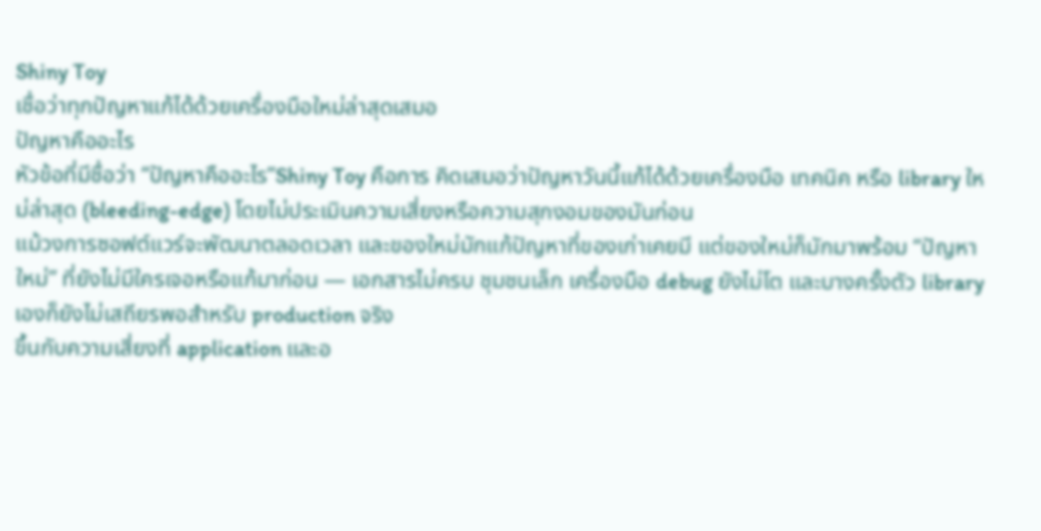Shiny Toy
เชื่อว่าทุกปัญหาแก้ได้ด้วยเครื่องมือใหม่ล่าสุดเสมอ
ปัญหาคืออะไร
หัวข้อที่มีชื่อว่า “ปัญหาคืออะไร”Shiny Toy คือการ คิดเสมอว่าปัญหาวันนี้แก้ได้ด้วยเครื่องมือ เทคนิค หรือ library ใหม่ล่าสุด (bleeding-edge) โดยไม่ประเมินความเสี่ยงหรือความสุกงอมของมันก่อน
แม้วงการซอฟต์แวร์จะพัฒนาตลอดเวลา และของใหม่มักแก้ปัญหาที่ของเก่าเคยมี แต่ของใหม่ก็มักมาพร้อม “ปัญหาใหม่” ที่ยังไม่มีใครเจอหรือแก้มาก่อน — เอกสารไม่ครบ ชุมชนเล็ก เครื่องมือ debug ยังไม่โต และบางครั้งตัว library เองก็ยังไม่เสถียรพอสำหรับ production จริง
ขึ้นกับความเสี่ยงที่ application และอ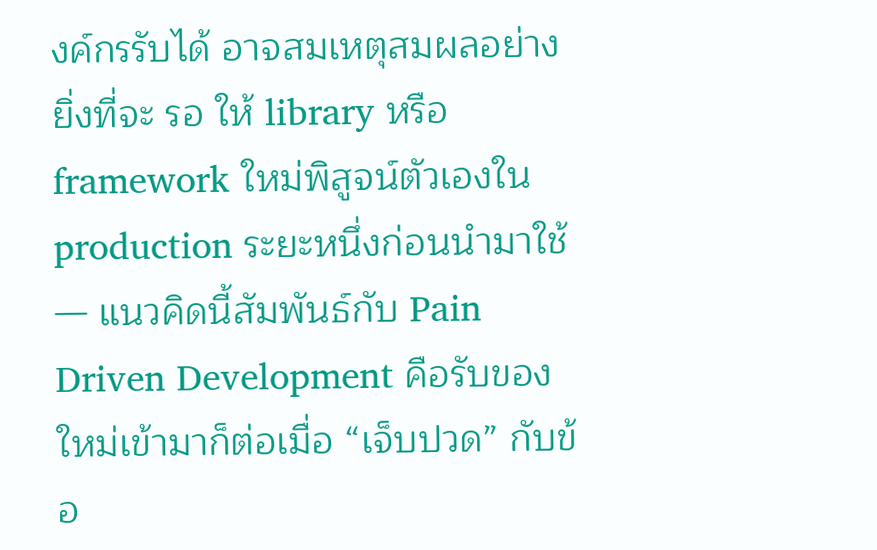งค์กรรับได้ อาจสมเหตุสมผลอย่างยิ่งที่จะ รอ ให้ library หรือ framework ใหม่พิสูจน์ตัวเองใน production ระยะหนึ่งก่อนนำมาใช้ — แนวคิดนี้สัมพันธ์กับ Pain Driven Development คือรับของใหม่เข้ามาก็ต่อเมื่อ “เจ็บปวด” กับข้อ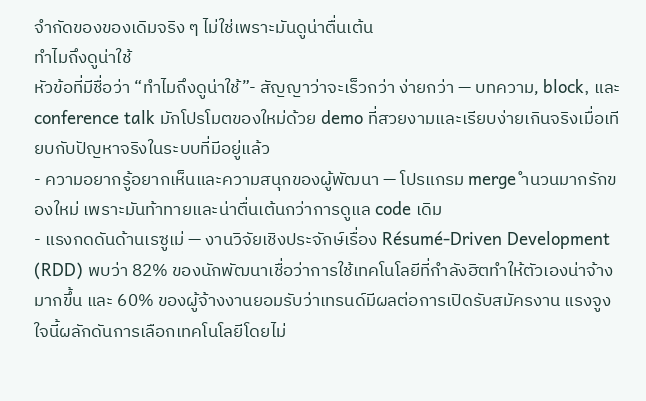จำกัดของของเดิมจริง ๆ ไม่ใช่เพราะมันดูน่าตื่นเต้น
ทำไมถึงดูน่าใช้
หัวข้อที่มีชื่อว่า “ทำไมถึงดูน่าใช้”- สัญญาว่าจะเร็วกว่า ง่ายกว่า — บทความ, block, และ conference talk มักโปรโมตของใหม่ด้วย demo ที่สวยงามและเรียบง่ายเกินจริงเมื่อเทียบกับปัญหาจริงในระบบที่มีอยู่แล้ว
- ความอยากรู้อยากเห็นและความสนุกของผู้พัฒนา — โปรแกรม merge ำนวนมากรักของใหม่ เพราะมันท้าทายและน่าตื่นเต้นกว่าการดูแล code เดิม
- แรงกดดันด้านเรซูเม่ — งานวิจัยเชิงประจักษ์เรื่อง Résumé-Driven Development (RDD) พบว่า 82% ของนักพัฒนาเชื่อว่าการใช้เทคโนโลยีที่กำลังฮิตทำให้ตัวเองน่าจ้างมากขึ้น และ 60% ของผู้จ้างงานยอมรับว่าเทรนด์มีผลต่อการเปิดรับสมัครงาน แรงจูงใจนี้ผลักดันการเลือกเทคโนโลยีโดยไม่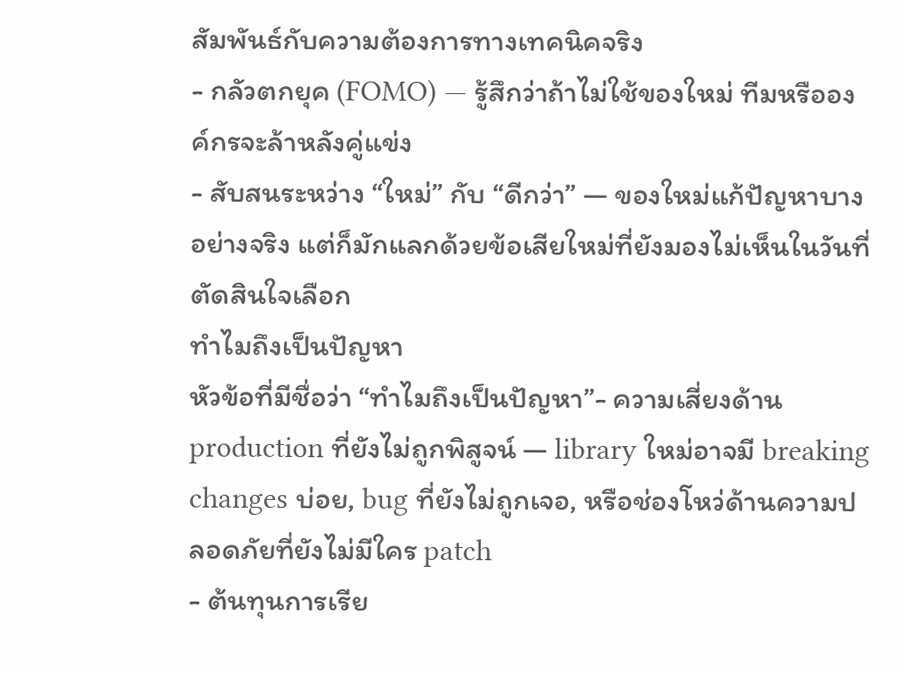สัมพันธ์กับความต้องการทางเทคนิคจริง
- กลัวตกยุค (FOMO) — รู้สึกว่าถ้าไม่ใช้ของใหม่ ทีมหรือองค์กรจะล้าหลังคู่แข่ง
- สับสนระหว่าง “ใหม่” กับ “ดีกว่า” — ของใหม่แก้ปัญหาบางอย่างจริง แต่ก็มักแลกด้วยข้อเสียใหม่ที่ยังมองไม่เห็นในวันที่ตัดสินใจเลือก
ทำไมถึงเป็นปัญหา
หัวข้อที่มีชื่อว่า “ทำไมถึงเป็นปัญหา”- ความเสี่ยงด้าน production ที่ยังไม่ถูกพิสูจน์ — library ใหม่อาจมี breaking changes บ่อย, bug ที่ยังไม่ถูกเจอ, หรือช่องโหว่ด้านความปลอดภัยที่ยังไม่มีใคร patch
- ต้นทุนการเรีย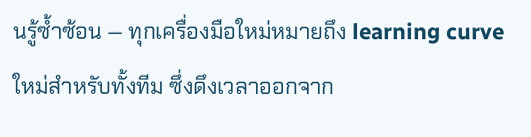นรู้ซ้ำซ้อน — ทุกเครื่องมือใหม่หมายถึง learning curve ใหม่สำหรับทั้งทีม ซึ่งดึงเวลาออกจาก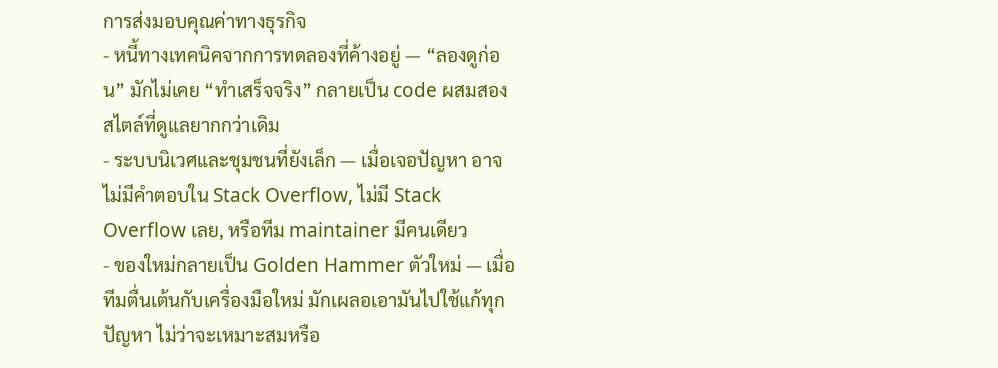การส่งมอบคุณค่าทางธุรกิจ
- หนี้ทางเทคนิคจากการทดลองที่ค้างอยู่ — “ลองดูก่อน” มักไม่เคย “ทำเสร็จจริง” กลายเป็น code ผสมสองสไตล์ที่ดูแลยากกว่าเดิม
- ระบบนิเวศและชุมชนที่ยังเล็ก — เมื่อเจอปัญหา อาจไม่มีคำตอบใน Stack Overflow, ไม่มี Stack Overflow เลย, หรือทีม maintainer มีคนเดียว
- ของใหม่กลายเป็น Golden Hammer ตัวใหม่ — เมื่อทีมตื่นเต้นกับเครื่องมือใหม่ มักเผลอเอามันไปใช้แก้ทุกปัญหา ไม่ว่าจะเหมาะสมหรือ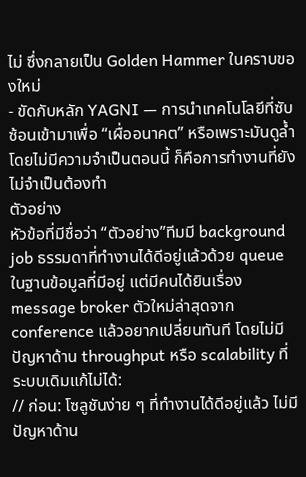ไม่ ซึ่งกลายเป็น Golden Hammer ในคราบของใหม่
- ขัดกับหลัก YAGNI — การนำเทคโนโลยีที่ซับซ้อนเข้ามาเพื่อ “เผื่ออนาคต” หรือเพราะมันดูล้ำ โดยไม่มีความจำเป็นตอนนี้ ก็คือการทำงานที่ยังไม่จำเป็นต้องทำ
ตัวอย่าง
หัวข้อที่มีชื่อว่า “ตัวอย่าง”ทีมมี background job ธรรมดาที่ทำงานได้ดีอยู่แล้วด้วย queue ในฐานข้อมูลที่มีอยู่ แต่มีคนได้ยินเรื่อง message broker ตัวใหม่ล่าสุดจาก conference แล้วอยากเปลี่ยนทันที โดยไม่มีปัญหาด้าน throughput หรือ scalability ที่ระบบเดิมแก้ไม่ได้:
// ก่อน: โซลูชันง่าย ๆ ที่ทำงานได้ดีอยู่แล้ว ไม่มีปัญหาด้าน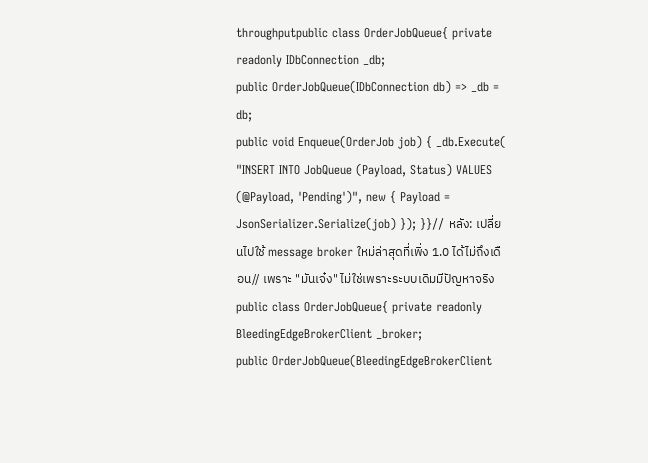throughputpublic class OrderJobQueue{ private readonly IDbConnection _db;
public OrderJobQueue(IDbConnection db) => _db = db;
public void Enqueue(OrderJob job) { _db.Execute( "INSERT INTO JobQueue (Payload, Status) VALUES (@Payload, 'Pending')", new { Payload = JsonSerializer.Serialize(job) }); }}// หลัง: เปลี่ยนไปใช้ message broker ใหม่ล่าสุดที่เพิ่ง 1.0 ได้ไม่ถึงเดือน// เพราะ "มันเจ๋ง" ไม่ใช่เพราะระบบเดิมมีปัญหาจริงpublic class OrderJobQueue{ private readonly BleedingEdgeBrokerClient _broker;
public OrderJobQueue(BleedingEdgeBrokerClient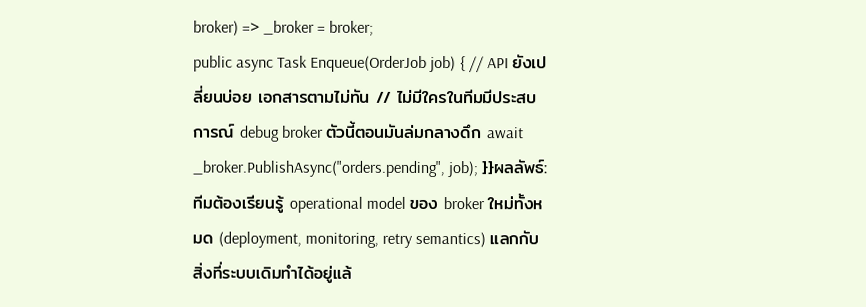broker) => _broker = broker;
public async Task Enqueue(OrderJob job) { // API ยังเปลี่ยนบ่อย เอกสารตามไม่ทัน // ไม่มีใครในทีมมีประสบการณ์ debug broker ตัวนี้ตอนมันล่มกลางดึก await _broker.PublishAsync("orders.pending", job); }}ผลลัพธ์: ทีมต้องเรียนรู้ operational model ของ broker ใหม่ทั้งหมด (deployment, monitoring, retry semantics) แลกกับสิ่งที่ระบบเดิมทำได้อยู่แล้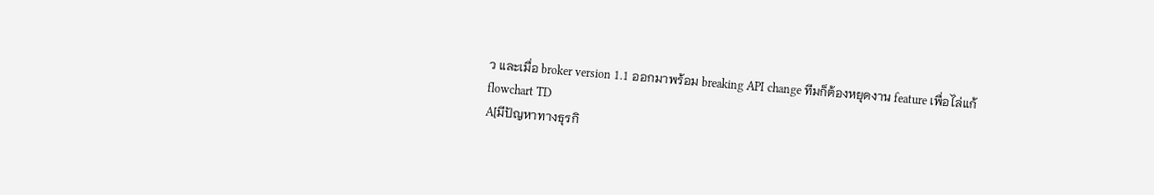ว และเมื่อ broker version 1.1 ออกมาพร้อม breaking API change ทีมก็ต้องหยุดงาน feature เพื่อไล่แก้
flowchart TD
A[มีปัญหาทางธุรกิ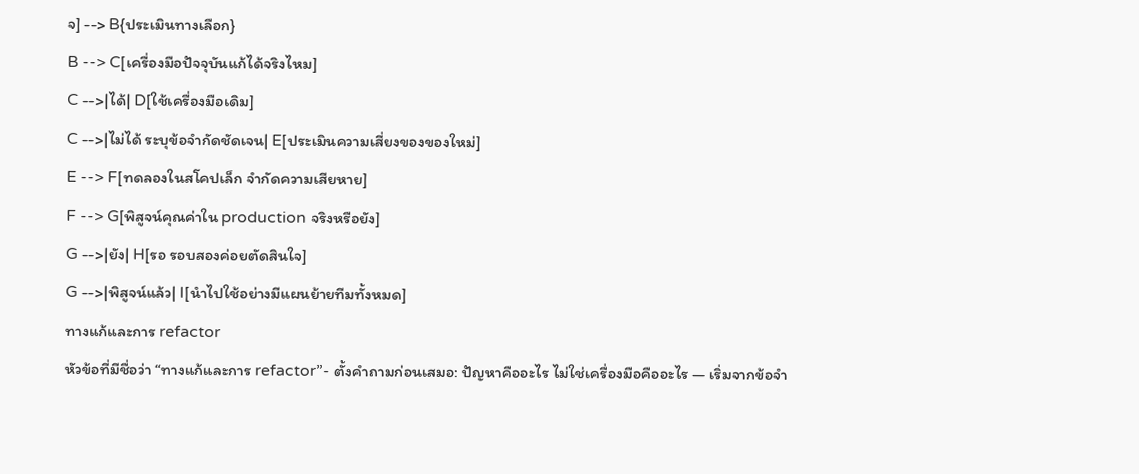จ] --> B{ประเมินทางเลือก}
B --> C[เครื่องมือปัจจุบันแก้ได้จริงไหม]
C -->|ได้| D[ใช้เครื่องมือเดิม]
C -->|ไม่ได้ ระบุข้อจำกัดชัดเจน| E[ประเมินความเสี่ยงของของใหม่]
E --> F[ทดลองในสโคปเล็ก จำกัดความเสียหาย]
F --> G[พิสูจน์คุณค่าใน production จริงหรือยัง]
G -->|ยัง| H[รอ รอบสองค่อยตัดสินใจ]
G -->|พิสูจน์แล้ว| I[นำไปใช้อย่างมีแผนย้ายทีมทั้งหมด]
ทางแก้และการ refactor
หัวข้อที่มีชื่อว่า “ทางแก้และการ refactor”- ตั้งคำถามก่อนเสมอ: ปัญหาคืออะไร ไม่ใช่เครื่องมือคืออะไร — เริ่มจากข้อจำ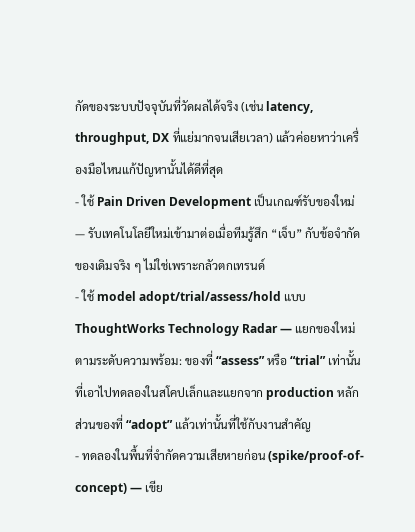กัดของระบบปัจจุบันที่วัดผลได้จริง (เช่น latency, throughput, DX ที่แย่มากจนเสียเวลา) แล้วค่อยหาว่าเครื่องมือไหนแก้ปัญหานั้นได้ดีที่สุด
- ใช้ Pain Driven Development เป็นเกณฑ์รับของใหม่ — รับเทคโนโลยีใหม่เข้ามาต่อเมื่อทีมรู้สึก “เจ็บ” กับข้อจำกัดของเดิมจริง ๆ ไม่ใช่เพราะกลัวตกเทรนด์
- ใช้ model adopt/trial/assess/hold แบบ ThoughtWorks Technology Radar — แยกของใหม่ตามระดับความพร้อม: ของที่ “assess” หรือ “trial” เท่านั้นที่เอาไปทดลองในสโคปเล็กและแยกจาก production หลัก ส่วนของที่ “adopt” แล้วเท่านั้นที่ใช้กับงานสำคัญ
- ทดลองในพื้นที่จำกัดความเสียหายก่อน (spike/proof-of-concept) — เขีย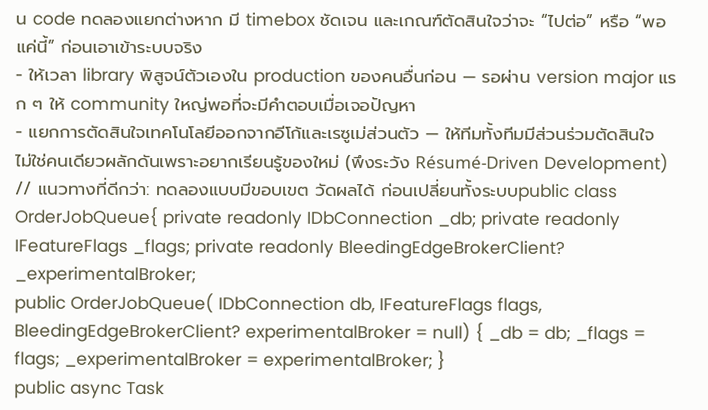น code ทดลองแยกต่างหาก มี timebox ชัดเจน และเกณฑ์ตัดสินใจว่าจะ “ไปต่อ” หรือ “พอแค่นี้” ก่อนเอาเข้าระบบจริง
- ให้เวลา library พิสูจน์ตัวเองใน production ของคนอื่นก่อน — รอผ่าน version major แรก ๆ ให้ community ใหญ่พอที่จะมีคำตอบเมื่อเจอปัญหา
- แยกการตัดสินใจเทคโนโลยีออกจากอีโก้และเรซูเม่ส่วนตัว — ให้ทีมทั้งทีมมีส่วนร่วมตัดสินใจ ไม่ใช่คนเดียวผลักดันเพราะอยากเรียนรู้ของใหม่ (พึงระวัง Résumé-Driven Development)
// แนวทางที่ดีกว่า: ทดลองแบบมีขอบเขต วัดผลได้ ก่อนเปลี่ยนทั้งระบบpublic class OrderJobQueue{ private readonly IDbConnection _db; private readonly IFeatureFlags _flags; private readonly BleedingEdgeBrokerClient? _experimentalBroker;
public OrderJobQueue( IDbConnection db, IFeatureFlags flags, BleedingEdgeBrokerClient? experimentalBroker = null) { _db = db; _flags = flags; _experimentalBroker = experimentalBroker; }
public async Task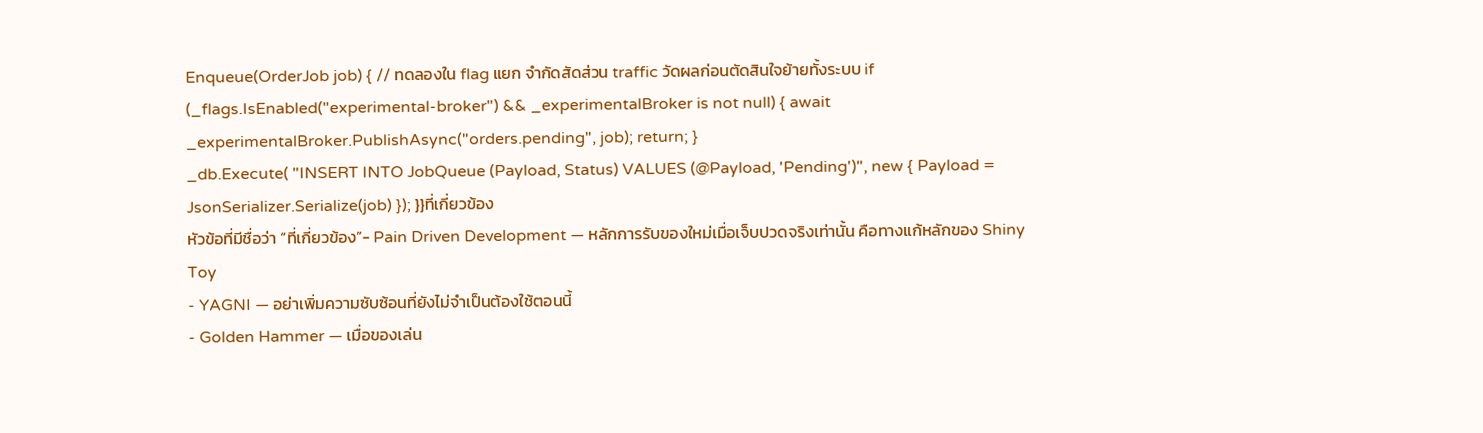Enqueue(OrderJob job) { // ทดลองใน flag แยก จำกัดสัดส่วน traffic วัดผลก่อนตัดสินใจย้ายทั้งระบบ if (_flags.IsEnabled("experimental-broker") && _experimentalBroker is not null) { await _experimentalBroker.PublishAsync("orders.pending", job); return; }
_db.Execute( "INSERT INTO JobQueue (Payload, Status) VALUES (@Payload, 'Pending')", new { Payload = JsonSerializer.Serialize(job) }); }}ที่เกี่ยวข้อง
หัวข้อที่มีชื่อว่า “ที่เกี่ยวข้อง”- Pain Driven Development — หลักการรับของใหม่เมื่อเจ็บปวดจริงเท่านั้น คือทางแก้หลักของ Shiny Toy
- YAGNI — อย่าเพิ่มความซับซ้อนที่ยังไม่จำเป็นต้องใช้ตอนนี้
- Golden Hammer — เมื่อของเล่น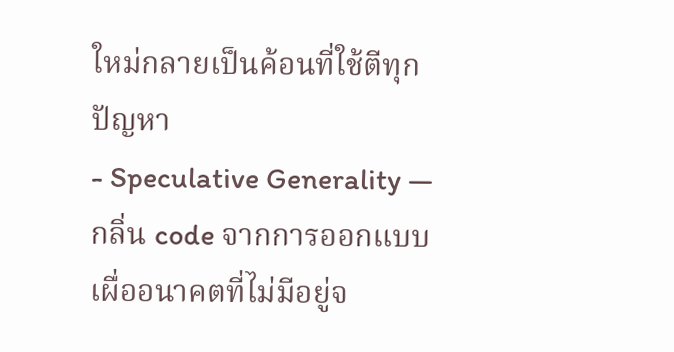ใหม่กลายเป็นค้อนที่ใช้ตีทุกปัญหา
- Speculative Generality — กลิ่น code จากการออกแบบเผื่ออนาคตที่ไม่มีอยู่จ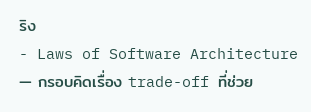ริง
- Laws of Software Architecture — กรอบคิดเรื่อง trade-off ที่ช่วย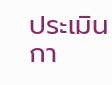ประเมินกา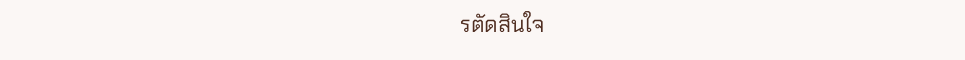รตัดสินใจ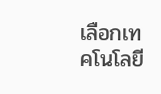เลือกเทคโนโลยี